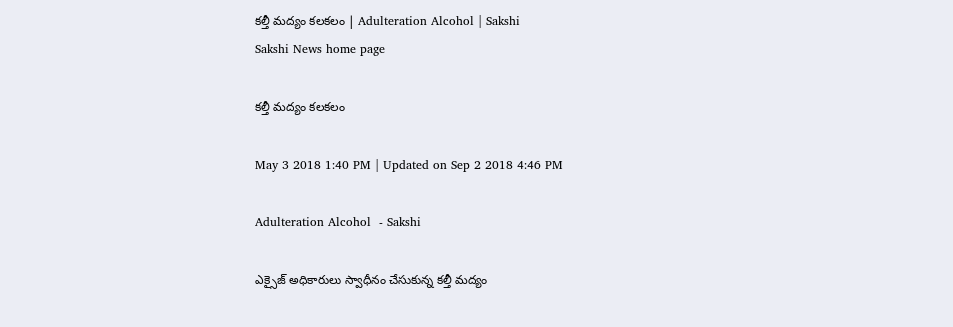కల్తీ మద్యం కలకలం | Adulteration Alcohol | Sakshi
Sakshi News home page

కల్తీ మద్యం కలకలం

May 3 2018 1:40 PM | Updated on Sep 2 2018 4:46 PM

Adulteration Alcohol  - Sakshi

ఎక్సైజ్‌ అధికారులు స్వాధీనం చేసుకున్న కల్తీ మద్యం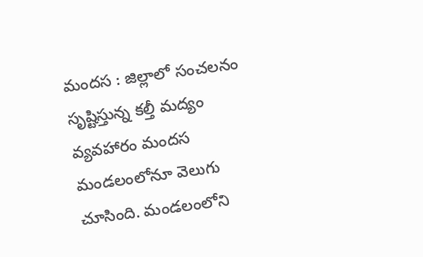మందస : జిల్లాలో సంచలనం సృష్టిస్తున్న కల్తీ మద్యం వ్యవహారం మందస మండలంలోనూ వెలుగు చూసింది. మండలంలోని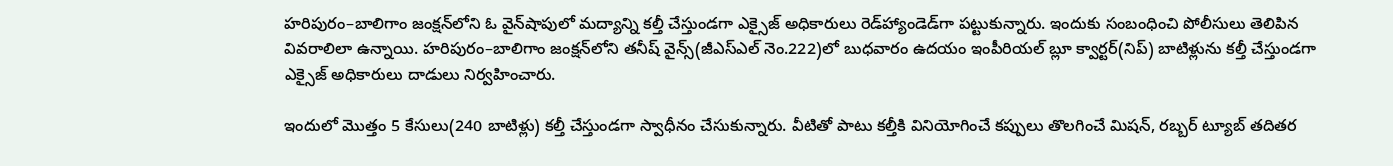హరిపురం–బాలిగాం జంక్షన్‌లోని ఓ వైన్‌షాపులో మద్యాన్ని కల్తీ చేస్తుండగా ఎక్సైజ్‌ అధికారులు రెడ్‌హ్యాండెడ్‌గా పట్టుకున్నారు. ఇందుకు సంబంధించి పోలీసులు తెలిపిన వివరాలిలా ఉన్నాయి. హరిపురం–బాలిగాం జంక్షన్‌లోని తనీష్‌ వైన్స్‌(జీఎస్‌ఎల్‌ నెం.222)లో బుధవారం ఉదయం ఇంపీరియల్‌ బ్లూ క్వార్టర్‌(నిప్‌) బాటిళ్లును కల్తీ చేస్తుండగా ఎక్సైజ్‌ అధికారులు దాడులు నిర్వహించారు.

ఇందులో మొత్తం 5 కేసులు(240 బాటిళ్లు) కల్తీ చేస్తుండగా స్వాధీనం చేసుకున్నారు. వీటితో పాటు కల్తీకి వినియోగించే కప్పులు తొలగించే మిషన్, రబ్బర్‌ ట్యూబ్‌ తదితర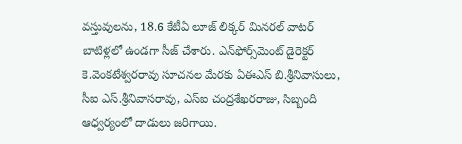వస్తువులను, 18.6 కేటీఏ లూజ్‌ లిక్కర్‌ మినరల్‌ వాటర్‌ బాటిళ్లలో ఉండగా సీజ్‌ చేశారు. ఎన్‌ఫోర్స్‌మెంట్‌ డైరెక్టర్‌ కె.వెంకటేశ్వరరావు సూచనల మేరకు ఏఈఎస్‌ బి.శ్రీనివాసులు, సీఐ ఎస్‌.శ్రీనివాసరావు, ఎస్‌ఐ చంద్రశేఖరరాజు, సిబ్బంది ఆధ్వర్యంలో దాడులు జరిగాయి.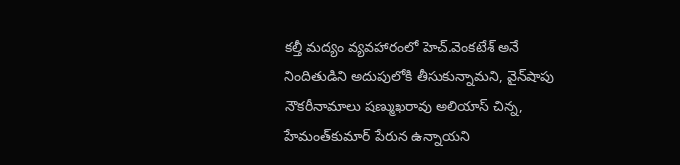కల్తీ మద్యం వ్యవహారంలో హెచ్‌.వెంకటేశ్‌ అనే నిందితుడిని అదుపులోకి తీసుకున్నామని, వైన్‌షాపు నౌకరీనామాలు షణ్ముఖరావు అలియాస్‌ చిన్న, హేమంత్‌కుమార్‌ పేరున ఉన్నాయని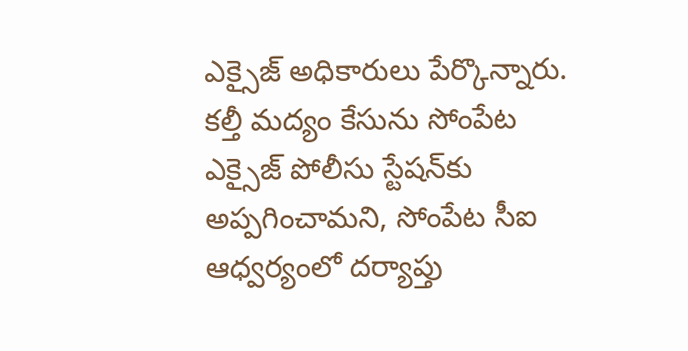ఎక్సైజ్‌ అధికారులు పేర్కొన్నారు. కల్తీ మద్యం కేసును సోంపేట ఎక్సైజ్‌ పోలీసు స్టేషన్‌కు అప్పగించామని, సోంపేట సీఐ ఆధ్వర్యంలో దర్యాప్తు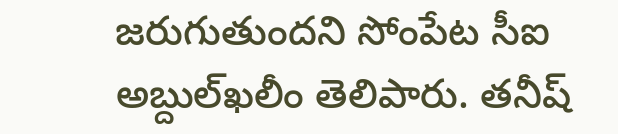జరుగుతుందని సోంపేట సీఐ అబ్దుల్‌ఖలీం తెలిపారు. తనీష్‌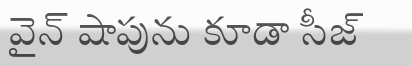వైన్‌ షాపును కూడా సీజ్‌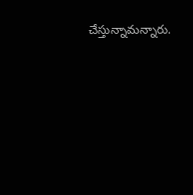చేస్తున్నామన్నారు.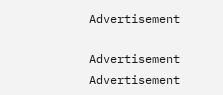Advertisement

Advertisement
Advertisement